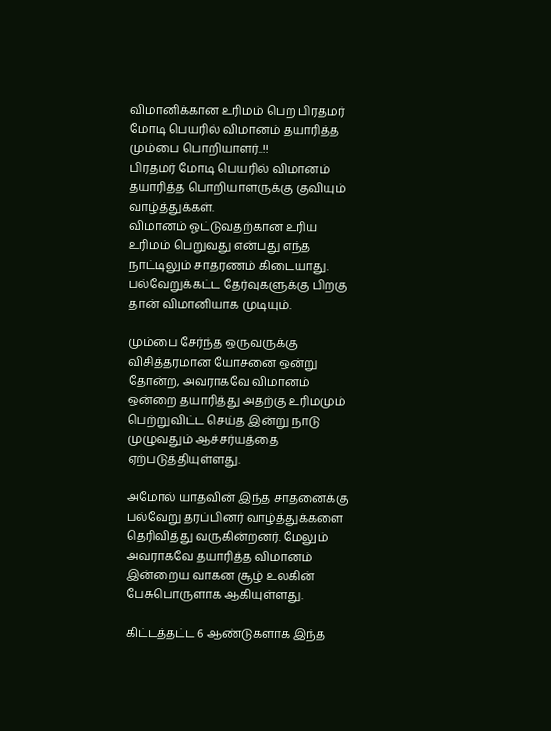விமானிக்கான உரிமம் பெற பிரதமர் மோடி பெயரில் விமானம் தயாரித்த மும்பை பொறியாளர்..!!
பிரதமர் மோடி பெயரில் விமானம் தயாரித்த பொறியாளருக்கு குவியும் வாழ்த்துக்கள்.
விமானம் ஓட்டுவதற்கான உரிய உரிமம் பெறுவது என்பது எந்த நாட்டிலும் சாதரணம் கிடையாது. பல்வேறுக்கட்ட தேர்வுகளுக்கு பிறகு தான் விமானியாக முடியும்.

மும்பை சேர்ந்த ஒருவருக்கு விசித்தரமான யோசனை ஒன்று தோன்ற, அவராகவே விமானம் ஒன்றை தயாரித்து அதற்கு உரிமமும் பெற்றுவிட்ட செய்த இன்று நாடு முழுவதும் ஆச்சர்யத்தை ஏற்படுத்தியுள்ளது.

அமோல் யாதவின் இந்த சாதனைக்கு பல்வேறு தரப்பினர் வாழ்த்துக்களை தெரிவித்து வருகின்றனர். மேலும் அவராகவே தயாரித்த விமானம் இன்றைய வாகன சூழ் உலகின் பேசுபொருளாக ஆகியுள்ளது.

கிட்டத்தட்ட 6 ஆண்டுகளாக இந்த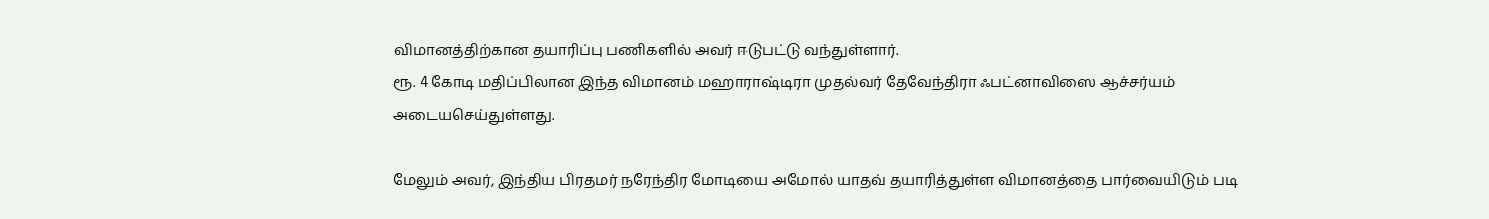விமானத்திற்கான தயாரிப்பு பணிகளில் அவர் ஈடுபட்டு வந்துள்ளார்.
ரூ. 4 கோடி மதிப்பிலான இந்த விமானம் மஹாராஷ்டிரா முதல்வர் தேவேந்திரா ஃபட்னாவிஸை ஆச்சர்யம் அடையசெய்துள்ளது.

மேலும் அவர், இந்திய பிரதமர் நரேந்திர மோடியை அமோல் யாதவ் தயாரித்துள்ள விமானத்தை பார்வையிடும் படி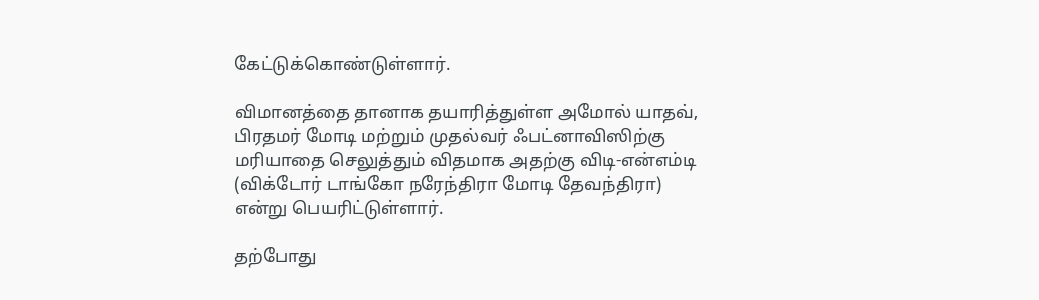கேட்டுக்கொண்டுள்ளார்.

விமானத்தை தானாக தயாரித்துள்ள அமோல் யாதவ்,
பிரதமர் மோடி மற்றும் முதல்வர் ஃபட்னாவிஸிற்கு மரியாதை செலுத்தும் விதமாக அதற்கு விடி-என்எம்டி (விக்டோர் டாங்கோ நரேந்திரா மோடி தேவந்திரா) என்று பெயரிட்டுள்ளார்.

தற்போது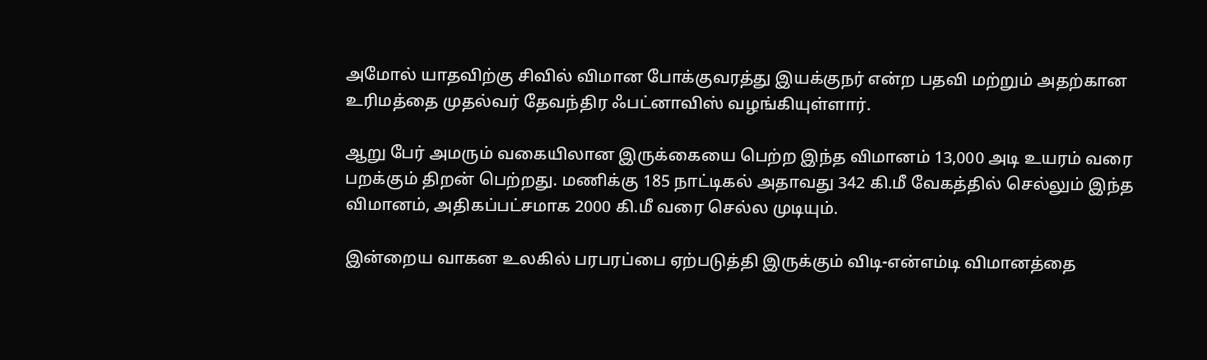அமோல் யாதவிற்கு சிவில் விமான போக்குவரத்து இயக்குநர் என்ற பதவி மற்றும் அதற்கான உரிமத்தை முதல்வர் தேவந்திர ஃபட்னாவிஸ் வழங்கியுள்ளார்.

ஆறு பேர் அமரும் வகையிலான இருக்கையை பெற்ற இந்த விமானம் 13,000 அடி உயரம் வரை பறக்கும் திறன் பெற்றது. மணிக்கு 185 நாட்டிகல் அதாவது 342 கி.மீ வேகத்தில் செல்லும் இந்த விமானம், அதிகப்பட்சமாக 2000 கி.மீ வரை செல்ல முடியும்.

இன்றைய வாகன உலகில் பரபரப்பை ஏற்படுத்தி இருக்கும் விடி-என்எம்டி விமானத்தை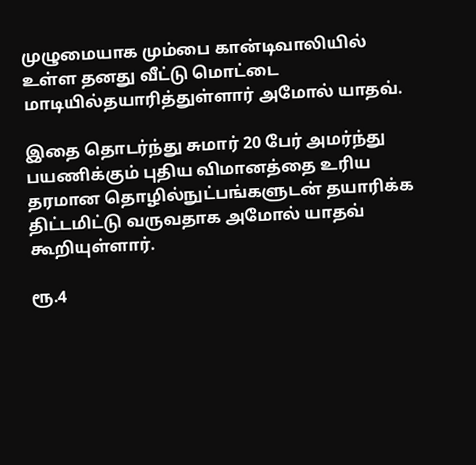முழுமையாக மும்பை கான்டிவாலியில் உள்ள தனது வீட்டு மொட்டை மாடியில்தயாரித்துள்ளார் அமோல் யாதவ்.

இதை தொடர்ந்து சுமார் 20 பேர் அமர்ந்து பயணிக்கும் புதிய விமானத்தை உரிய தரமான தொழில்நுட்பங்களுடன் தயாரிக்க திட்டமிட்டு வருவதாக அமோல் யாதவ் கூறியுள்ளார்.

ரூ.4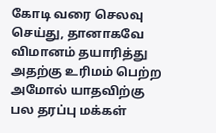கோடி வரை செலவு செய்து, தானாகவே விமானம் தயாரித்து அதற்கு உரிமம் பெற்ற அமோல் யாதவிற்கு பல தரப்பு மக்கள்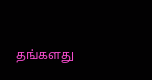தங்களது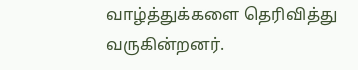வாழ்த்துக்களை தெரிவித்து வருகின்றனர்.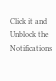Click it and Unblock the Notifications